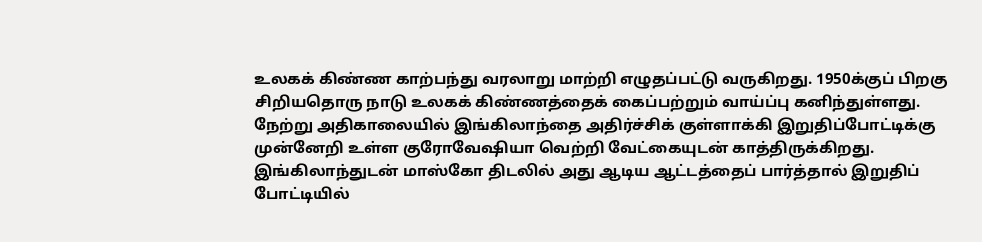உலகக் கிண்ண காற்பந்து வரலாறு மாற்றி எழுதப்பட்டு வருகிறது. 1950க்குப் பிறகு சிறியதொரு நாடு உலகக் கிண்ணத்தைக் கைப்பற்றும் வாய்ப்பு கனிந்துள்ளது. நேற்று அதிகாலையில் இங்கிலாந்தை அதிர்ச்சிக் குள்ளாக்கி இறுதிப்போட்டிக்கு முன்னேறி உள்ள குரோவேஷியா வெற்றி வேட்கையுடன் காத்திருக்கிறது. இங்கிலாந்துடன் மாஸ்கோ திடலில் அது ஆடிய ஆட்டத்தைப் பார்த்தால் இறுதிப் போட்டியில்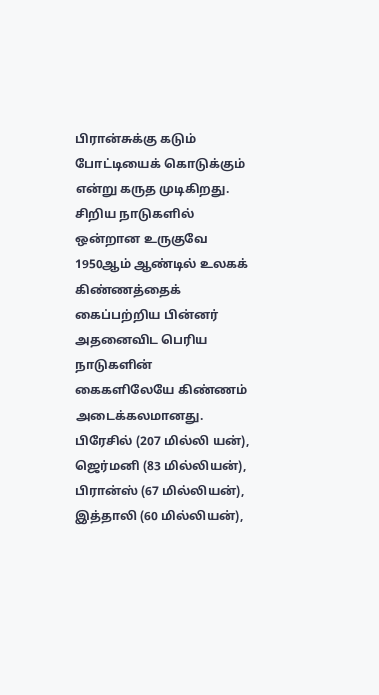பிரான்சுக்கு கடும் போட்டியைக் கொடுக்கும் என்று கருத முடிகிறது. சிறிய நாடுகளில் ஒன்றான உருகுவே 1950ஆம் ஆண்டில் உலகக் கிண்ணத்தைக் கைப்பற்றிய பின்னர் அதனைவிட பெரிய நாடுகளின் கைகளிலேயே கிண்ணம் அடைக்கலமானது.
பிரேசில் (207 மில்லி யன்), ஜெர்மனி (83 மில்லியன்), பிரான்ஸ் (67 மில்லியன்), இத்தாலி (60 மில்லியன்),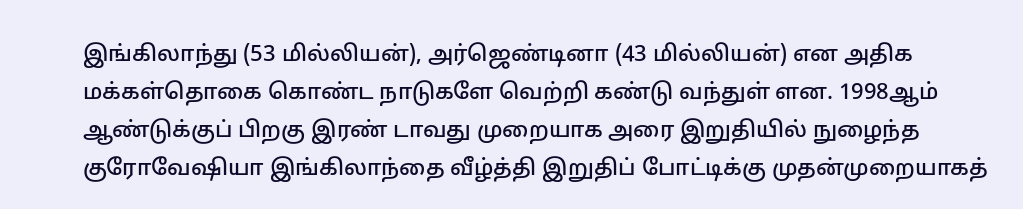இங்கிலாந்து (53 மில்லியன்), அர்ஜெண்டினா (43 மில்லியன்) என அதிக மக்கள்தொகை கொண்ட நாடுகளே வெற்றி கண்டு வந்துள் ளன. 1998ஆம் ஆண்டுக்குப் பிறகு இரண் டாவது முறையாக அரை இறுதியில் நுழைந்த குரோவேஷியா இங்கிலாந்தை வீழ்த்தி இறுதிப் போட்டிக்கு முதன்முறையாகத்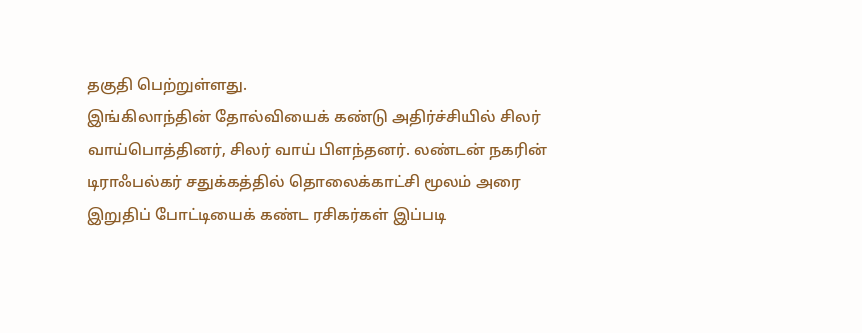தகுதி பெற்றுள்ளது.
இங்கிலாந்தின் தோல்வியைக் கண்டு அதிர்ச்சியில் சிலர் வாய்பொத்தினர், சிலர் வாய் பிளந்தனர். லண்டன் நகரின் டிராஃபல்கர் சதுக்கத்தில் தொலைக்காட்சி மூலம் அரை இறுதிப் போட்டியைக் கண்ட ரசிகர்கள் இப்படி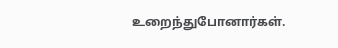உறைந்துபோனார்கள்.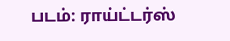படம்: ராய்ட்டர்ஸ்